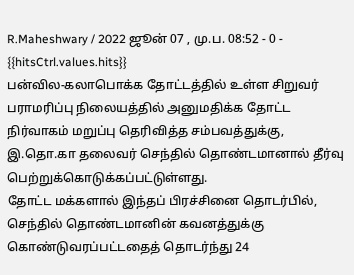R.Maheshwary / 2022 ஜூன் 07 , மு.ப. 08:52 - 0 - {{hitsCtrl.values.hits}}
பன்வில-கலாபொக்க தோட்டத்தில் உள்ள சிறுவர் பராமரிப்பு நிலையத்தில் அனுமதிக்க தோட்ட நிர்வாகம் மறுப்பு தெரிவித்த சம்பவத்துக்கு, இ.தொ.கா தலைவர் செந்தில் தொண்டமானால் தீர்வு பெற்றுக்கொடுக்கப்பட்டுள்ளது.
தோட்ட மக்களால் இந்தப் பிரச்சினை தொடர்பில், செந்தில் தொண்டமானின் கவனத்துக்கு கொண்டுவரப்பட்டதைத் தொடர்ந்து 24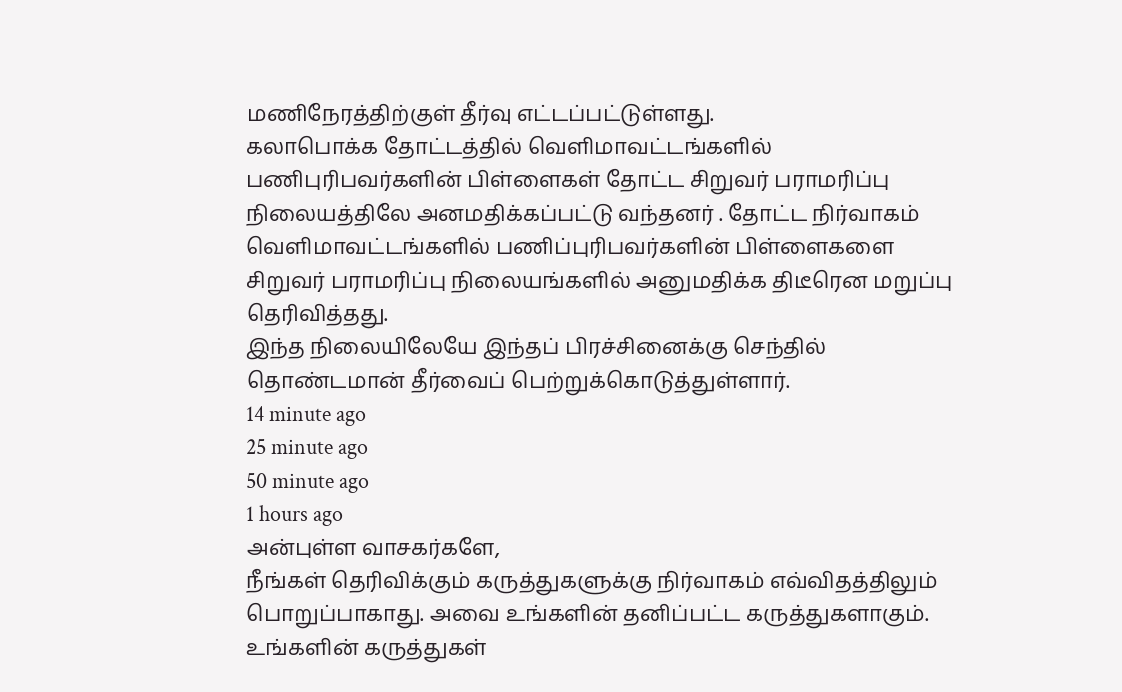மணிநேரத்திற்குள் தீர்வு எட்டப்பட்டுள்ளது.
கலாபொக்க தோட்டத்தில் வெளிமாவட்டங்களில் பணிபுரிபவர்களின் பிள்ளைகள் தோட்ட சிறுவர் பராமரிப்பு நிலையத்திலே அனமதிக்கப்பட்டு வந்தனர் . தோட்ட நிர்வாகம் வெளிமாவட்டங்களில் பணிப்புரிபவர்களின் பிள்ளைகளை சிறுவர் பராமரிப்பு நிலையங்களில் அனுமதிக்க திடீரென மறுப்பு தெரிவித்தது.
இந்த நிலையிலேயே இந்தப் பிரச்சினைக்கு செந்தில் தொண்டமான் தீர்வைப் பெற்றுக்கொடுத்துள்ளார்.
14 minute ago
25 minute ago
50 minute ago
1 hours ago
அன்புள்ள வாசகர்களே,
நீங்கள் தெரிவிக்கும் கருத்துகளுக்கு நிர்வாகம் எவ்விதத்திலும் பொறுப்பாகாது. அவை உங்களின் தனிப்பட்ட கருத்துகளாகும். உங்களின் கருத்துகள்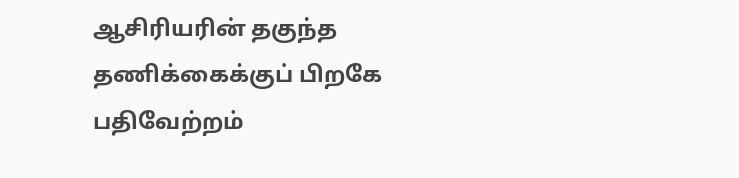ஆசிரியரின் தகுந்த தணிக்கைக்குப் பிறகே பதிவேற்றம்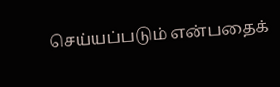செய்யப்படும் என்பதைக்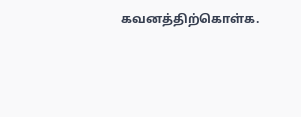கவனத்திற்கொள்க.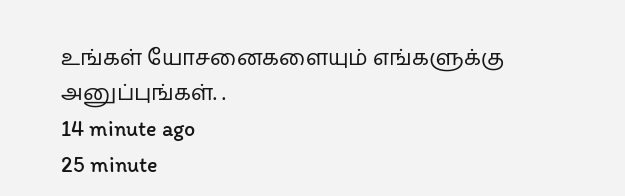உங்கள் யோசனைகளையும் எங்களுக்கு அனுப்புங்கள். .
14 minute ago
25 minute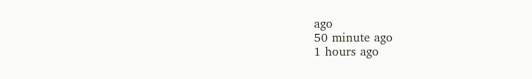ago
50 minute ago
1 hours ago